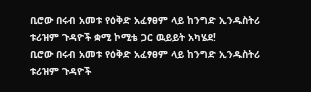ቢሮው በሩብ አመቱ የዕቅድ አፈፃፀም ላይ ከንግድ ኢንዱስትሪ ቱሪዝም ጉዳዮች ቋሚ ኮሚቴ ጋር ዉይይት አካሄደ!
ቢሮው በሩብ አመቱ የዕቅድ አፈፃፀም ላይ ከንግድ ኢንዱስትሪ ቱሪዝም ጉዳዮች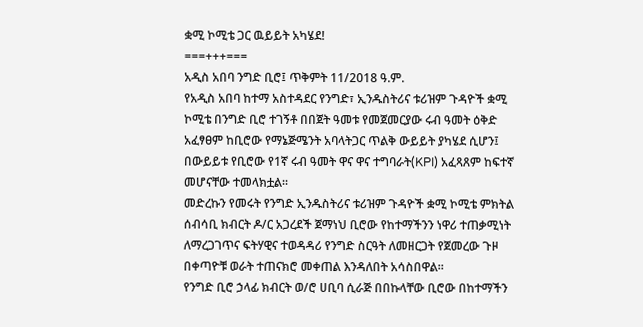ቋሚ ኮሚቴ ጋር ዉይይት አካሄደ!
===+++===
አዲስ አበባ ንግድ ቢሮ፤ ጥቅምት 11/2018 ዓ.ም.
የአዲስ አበባ ከተማ አስተዳደር የንግድ፣ ኢንዱስትሪና ቱሪዝም ጉዳዮች ቋሚ ኮሚቴ በንግድ ቢሮ ተገኝቶ በበጀት ዓመቱ የመጀመርያው ሩብ ዓመት ዕቅድ አፈፃፀም ከቢሮው የማኔጅሜንት አባላትጋር ጥልቅ ውይይት ያካሄደ ሲሆን፤ በውይይቱ የቢሮው የ1ኛ ሩብ ዓመት ዋና ዋና ተግባራት(KPI) አፈጻጸም ከፍተኛ መሆናቸው ተመላክቷል።
መድረኩን የመሩት የንግድ ኢንዱስትሪና ቱሪዝም ጉዳዮች ቋሚ ኮሚቴ ምክትል ሰብሳቢ ክብርት ዶ/ር አጋረደች ጀማነህ ቢሮው የከተማችንን ነዋሪ ተጠቃሚነት ለማረጋገጥና ፍትሃዊና ተወዳዳሪ የንግድ ስርዓት ለመዘርጋት የጀመረው ጉዞ በቀጣዮቹ ወራት ተጠናክሮ መቀጠል እንዳለበት አሳስበዋል።
የንግድ ቢሮ ኃላፊ ክብርት ወ/ሮ ሀቢባ ሲራጅ በበኩላቸው ቢሮው በከተማችን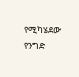የሚካሄደው የንግድ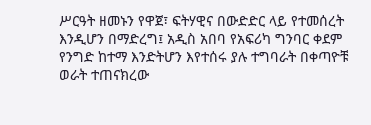ሥርዓት ዘመኑን የዋጀ፣ ፍትሃዊና በውድድር ላይ የተመሰረት እንዲሆን በማድረግ፤ አዲስ አበባ የአፍሪካ ግንባር ቀደም የንግድ ከተማ እንድትሆን እየተሰሩ ያሉ ተግባራት በቀጣዮቹ ወራት ተጠናክረው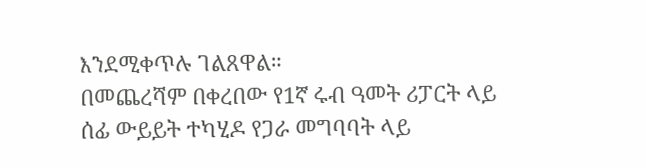እንደሚቀጥሉ ገልጸዋል።
በመጨረሻም በቀረበው የ1ኛ ሩብ ዓመት ሪፓርት ላይ ሰፊ ውይይት ተካሂዶ የጋራ መግባባት ላይ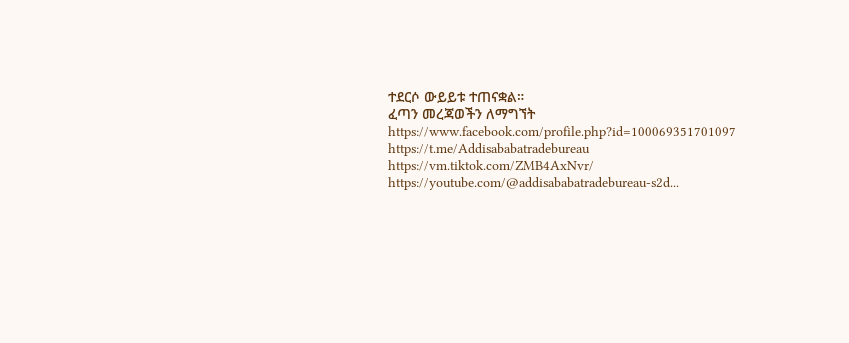ተደርሶ ውይይቱ ተጠናቋል።
ፈጣን መረጃወችን ለማግኘት
https://www.facebook.com/profile.php?id=100069351701097
https://t.me/Addisababatradebureau
https://vm.tiktok.com/ZMB4AxNvr/
https://youtube.com/@addisababatradebureau-s2d...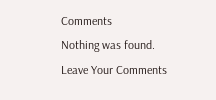Comments
Nothing was found.
Leave Your Comments